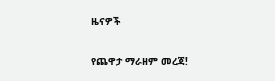ዜናዎች

የጨዋታ ማራዘም መረጃ!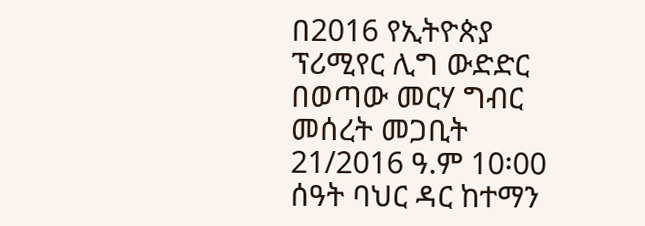በ2016 የኢትዮጵያ ፕሪሚየር ሊግ ውድድር በወጣው መርሃ ግብር መሰረት መጋቢት 21/2016 ዓ.ም 10፡00 ሰዓት ባህር ዳር ከተማን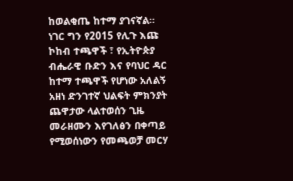ከወልቂጤ ከተማ ያገናኛል። ነገር ግን የ2015 የሊጉ እጩ ኮከብ ተጫዋች ፣ የኢትዮጵያ ብሔራዊ ቡድን እና የባህር ዳር ከተማ ተጫዋች የሆነው አለልኝ አዘነ ድንገተኛ ህልፍት ምክንያት ጨዋታው ላልተወሰን ጊዜ መራዘሙን እየገለፅን በቀጣይ የሚወሰነውን የመጫወቻ መርሃ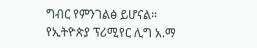ግብር የምንገልፅ ይሆናል።
የኢትዮጵያ ፕሪሚየር ሊግ አ.ማ